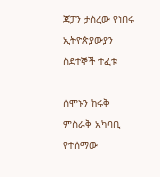ጃፓን ታስረው የነበሩ ኢትዮጵያውያን ስደተኞች ተፈቱ

ሰሞኑን ከሩቅ ምስራቅ አካባቢ የተሰማው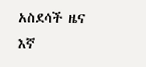አስደሳች ዜና እኛ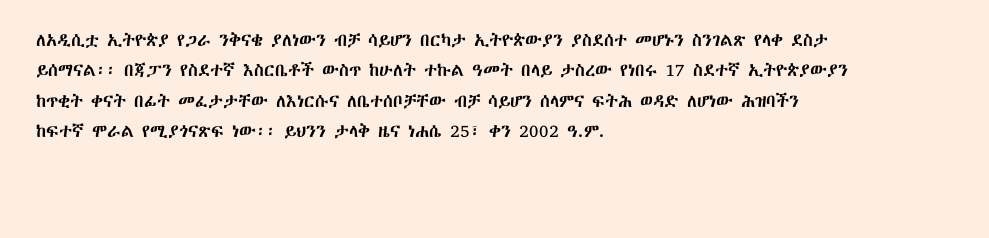ለአዲሲቷ ኢትዮጵያ የጋራ ንቅናቄ ያለነውን ብቻ ሳይሆን በርካታ ኢትዮጵውያን ያስደሰተ መሆኑን ስንገልጽ የላቀ ደስታ ይሰማናል፡፡ በጃፓን የስደተኛ እስርቤቶች ውስጥ ከሁለት ተኩል ዓመት በላይ ታስረው የነበሩ 17 ስደተኛ ኢትዮጵያውያን ከጥቂት ቀናት በፊት መፈታታቸው ለእነርሱና ለቤተሰቦቻቸው ብቻ ሳይሆን ሰላምና ፍትሕ ወዳድ ለሆነው ሕዝባችን ከፍተኛ ሞራል የሚያጎናጽፍ ነው፡፡ ይህንን ታላቅ ዜና ነሐሴ 25፣ ቀን 2002 ዓ.ም.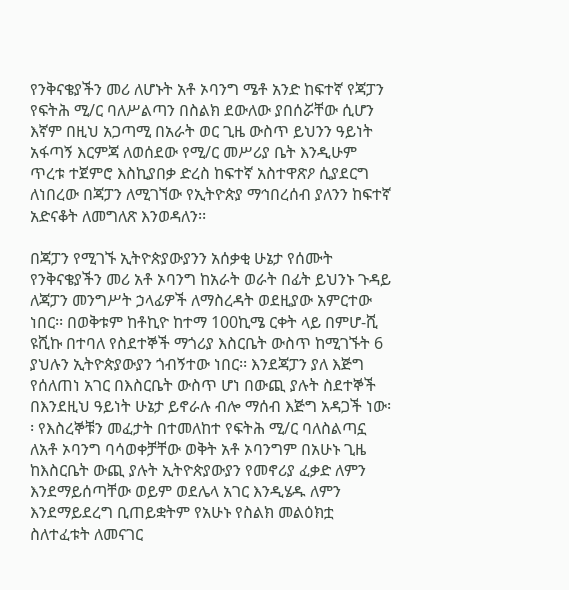የንቅናቄያችን መሪ ለሆኑት አቶ ኦባንግ ሜቶ አንድ ከፍተኛ የጃፓን የፍትሕ ሚ/ር ባለሥልጣን በስልክ ደውለው ያበሰሯቸው ሲሆን እኛም በዚህ አጋጣሚ በአራት ወር ጊዜ ውስጥ ይህንን ዓይነት አፋጣኝ እርምጃ ለወሰደው የሚ/ር መሥሪያ ቤት እንዲሁም ጥረቱ ተጀምሮ እስኪያበቃ ድረስ ከፍተኛ አስተዋጽዖ ሲያደርግ ለነበረው በጃፓን ለሚገኘው የኢትዮጵያ ማኅበረሰብ ያለንን ከፍተኛ አድናቆት ለመግለጽ እንወዳለን፡፡

በጃፓን የሚገኙ ኢትዮጵያውያንን አሰቃቂ ሁኔታ የሰሙት የንቅናቄያችን መሪ አቶ ኦባንግ ከአራት ወራት በፊት ይህንኑ ጉዳይ ለጃፓን መንግሥት ኃላፊዎች ለማስረዳት ወደዚያው አምርተው ነበር፡፡ በወቅቱም ከቶኪዮ ከተማ 100ኪሜ ርቀት ላይ በምሆ-ሺ ዩሺኩ በተባለ የስደተኞች ማጎሪያ እስርቤት ውስጥ ከሚገኙት 6 ያህሉን ኢትዮጵያውያን ጎብኝተው ነበር፡፡ እንደጃፓን ያለ እጅግ የሰለጠነ አገር በእስርቤት ውስጥ ሆነ በውጪ ያሉት ስደተኞች በእንደዚህ ዓይነት ሁኔታ ይኖራሉ ብሎ ማሰብ እጅግ አዳጋች ነው፡፡ የእስረኞቹን መፈታት በተመለከተ የፍትሕ ሚ/ር ባለስልጣኗ ለአቶ ኦባንግ ባሳወቀቻቸው ወቅት አቶ ኦባንግም በአሁኑ ጊዜ ከእስርቤት ውጪ ያሉት ኢትዮጵያውያን የመኖሪያ ፈቃድ ለምን እንደማይሰጣቸው ወይም ወደሌላ አገር እንዲሄዱ ለምን እንደማይደረግ ቢጠይቋትም የአሁኑ የስልክ መልዕክቷ ስለተፈቱት ለመናገር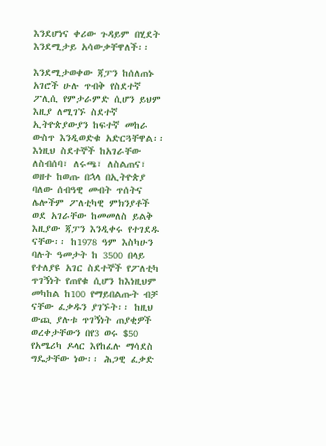እንደሆነና ቀሪው ጉዳይም በሂደት እንደሚታይ አሳውቃቸዋለች፡፡

እንደሚታወቀው ጃፓን ከሰለጠኑ አገሮች ሁሉ ጥብቅ የስደተኛ ፖሊሲ የምታራምድ ሲሆን ይህም እዚያ ለሚገኙ ስደተኛ ኢትዮጵያውያን ከፍተኛ መከራ ውስጥ እንዲወድቁ አድርጓቸዋል፡፡ እነዚህ ስደተኞች ከአገራቸው ለስብሰባ፣ ለሩጫ፣ ለስልጠና፣ ወዘተ ከወጡ በኋላ በኢትዮጵያ ባለው ሰብዓዊ መብት ጥሰትና ሌሎችም ፖለቲካዊ ምክንያቶች ወደ አገራቸው ከመመለስ ይልቅ እዚያው ጃፓን እንዲቀሩ የተገደዱ ናቸው፡፡ ከ1978 ዓም እስካሁን ባሉት ዓመታት ከ 3500 በላይ የተለያዩ አገር ስደተኞች የፖለቲካ ጥገኝነት የጠየቁ ሲሆን ከእነዚህም መካከል ከ100 የማይበልጡት ብቻ ናቸው ፈቃዱን ያገኙት፡፡ ከዚህ ውጪ ያሉቱ ጥገኝነት ጠያቂዎች ወረቀታቸውን በየ3 ወሩ $50 የአሜሪካ ዶላር እየከፈሉ ማሳደስ ግዴታቸው ነው፡፡ ሕጋዊ ፈቃድ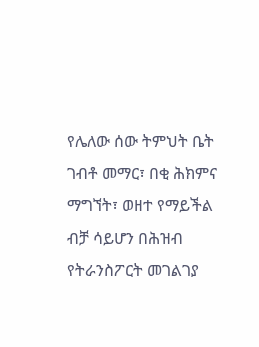የሌለው ሰው ትምህት ቤት ገብቶ መማር፣ በቂ ሕክምና ማግኘት፣ ወዘተ የማይችል ብቻ ሳይሆን በሕዝብ የትራንስፖርት መገልገያ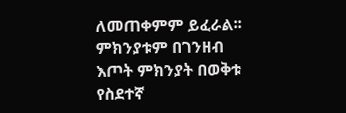ለመጠቀምም ይፈራል፡፡ ምክንያቱም በገንዘብ እጦት ምክንያት በወቅቱ የስደተኛ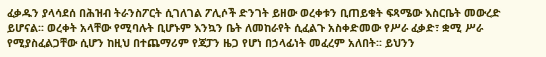ፈቃዱን ያላሳደሰ በሕዝብ ትራንስፖርት ሲገለገል ፖሊሶች ድንገት ይዘው ወረቀቱን ቢጠይቁት ፍጻሜው እስርቤት መውረድ ይሆናል፡፡ ወረቀት አላቸው የሚባሉት ቢሆኑም እንኳን ቤት ለመከራየት ሲፈልጉ አስቀድመው የሥራ ፈቃድ፣ ቋሚ ሥራ የሚያስፈልጋቸው ሲሆን ከዚህ በተጨማሪም የጃፓን ዜጋ የሆነ በኃላፊነት መፈረም አለበት፡፡ ይህንን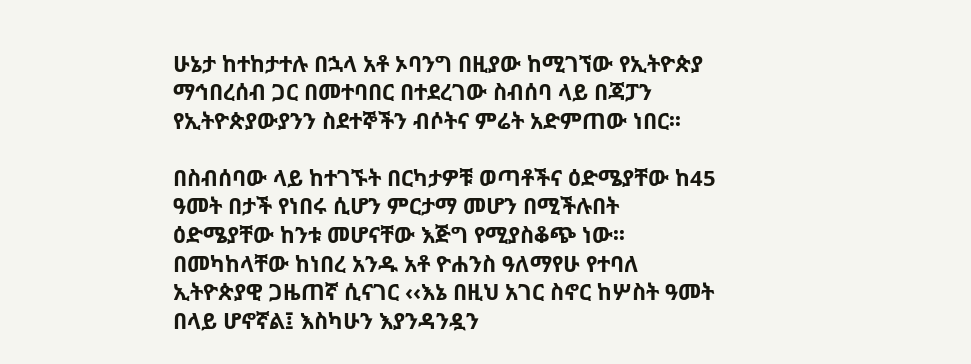ሁኔታ ከተከታተሉ በኋላ አቶ ኦባንግ በዚያው ከሚገኘው የኢትዮጵያ ማኅበረሰብ ጋር በመተባበር በተደረገው ስብሰባ ላይ በጃፓን የኢትዮጵያውያንን ስደተኞችን ብሶትና ምሬት አድምጠው ነበር፡፡

በስብሰባው ላይ ከተገኙት በርካታዎቹ ወጣቶችና ዕድሜያቸው ከ45 ዓመት በታች የነበሩ ሲሆን ምርታማ መሆን በሚችሉበት ዕድሜያቸው ከንቱ መሆናቸው እጅግ የሚያስቆጭ ነው፡፡ በመካከላቸው ከነበረ አንዱ አቶ ዮሐንስ ዓለማየሁ የተባለ ኢትዮጵያዊ ጋዜጠኛ ሲናገር ‹‹እኔ በዚህ አገር ስኖር ከሦስት ዓመት በላይ ሆኖኛል፤ እስካሁን እያንዳንዷን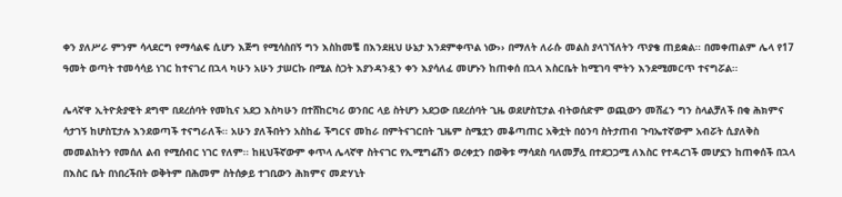ቀን ያለሥራ ምንም ሳላደርግ የማሳልፍ ሲሆን እጅግ የሚሳስበኝ ግን እስከመቼ በእንደዚህ ሁኔታ እንደምቀጥል ነው›› በማለት ለራሱ መልስ ያላገኘለትን ጥያቄ ጠይቋል፡፡ በመቀጠልም ሌላ የ17 ዓመት ወጣት ተመሳሳይ ነገር ከተናገረ በኋላ ካሁን አሁን ታሠርኩ በሚል ስጋት እያንዳንዷን ቀን እያሳለፈ መሆኑን ከጠቀሰ በኋላ እስርቤት ከሚገባ ሞትን እንደሚመርጥ ተናግሯል፡፡

ሌላኛዋ ኢትዮጵያዊት ደግሞ በደረሰባት የመኪና አደጋ እስካሁን በተሸከርካሪ ወንበር ላይ ስትሆን አደጋው በደረሰባት ጊዜ ወደሆስፒታል ብትወሰድም ወጪውን መሸፈን ግን ስላልቻለች በቂ ሕክምና ሳታገኝ ከሆስፒታሉ እንደወጣች ተናግራለች፡፡ አሁን ያለችበትን አስከፊ ችግርና መከራ በምትናገርበት ጊዜም ስሜቷን መቆጣጠር አቅቷት በዕንባ ስትታጠብ ጉባኤተኛውም አብሯት ሲያለቅስ መመልከትን የመሰለ ልብ የሚሰብር ነገር የለም፡፡ ከዚህችኛውም ቀጥላ ሌላኛዋ ስትናገር የኢሚግሬሽን ወረቀቷን በወቅቱ ማሳደስ ባለመቻሏ በተደጋጋሚ ለእስር የተዳረገች መሆኗን ከጠቀሰች በኋላ በእስር ቤት በነበረችበት ወቅትም በሕመም ስትሰቃይ ተገቢውን ሕክምና መድሃኒት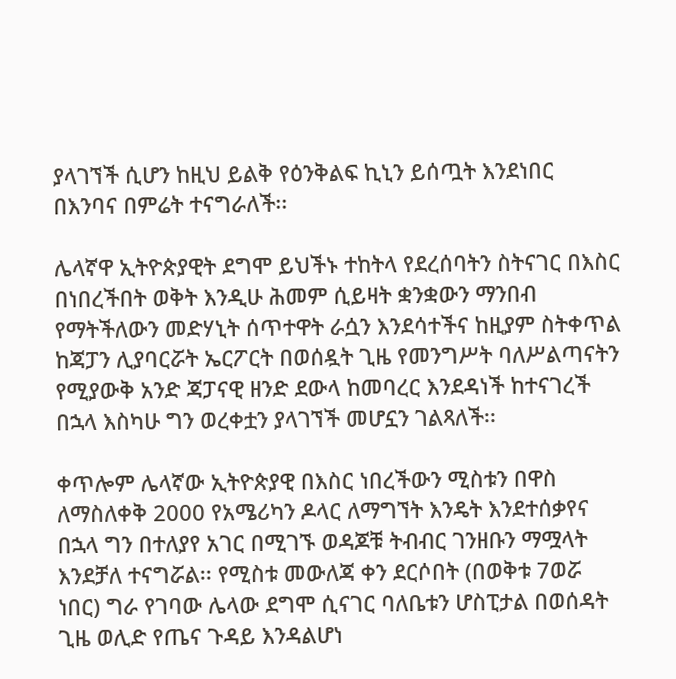ያላገኘች ሲሆን ከዚህ ይልቅ የዕንቅልፍ ኪኒን ይሰጧት እንደነበር በእንባና በምሬት ተናግራለች፡፡

ሌላኛዋ ኢትዮጵያዊት ደግሞ ይህችኑ ተከትላ የደረሰባትን ስትናገር በእስር በነበረችበት ወቅት እንዲሁ ሕመም ሲይዛት ቋንቋውን ማንበብ የማትችለውን መድሃኒት ሰጥተዋት ራሷን እንደሳተችና ከዚያም ስትቀጥል ከጃፓን ሊያባርሯት ኤርፖርት በወሰዷት ጊዜ የመንግሥት ባለሥልጣናትን የሚያውቅ አንድ ጃፓናዊ ዘንድ ደውላ ከመባረር እንደዳነች ከተናገረች በኋላ እስካሁ ግን ወረቀቷን ያላገኘች መሆኗን ገልጻለች፡፡

ቀጥሎም ሌላኛው ኢትዮጵያዊ በእስር ነበረችውን ሚስቱን በዋስ ለማስለቀቅ 2000 የአሜሪካን ዶላር ለማግኘት እንዴት እንደተሰቃየና በኋላ ግን በተለያየ አገር በሚገኙ ወዳጆቹ ትብብር ገንዘቡን ማሟላት እንደቻለ ተናግሯል፡፡ የሚስቱ መውለጃ ቀን ደርሶበት (በወቅቱ 7ወሯ ነበር) ግራ የገባው ሌላው ደግሞ ሲናገር ባለቤቱን ሆስፒታል በወሰዳት ጊዜ ወሊድ የጤና ጉዳይ እንዳልሆነ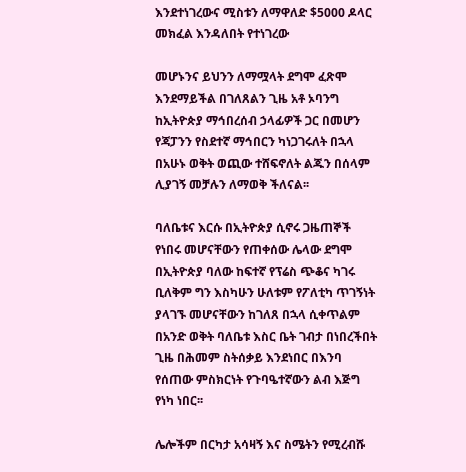እንደተነገረውና ሚስቱን ለማዋለድ $5000 ዶላር መክፈል እንዳለበት የተነገረው

መሆኑንና ይህንን ለማሟላት ደግሞ ፈጽሞ እንደማይችል በገለጸልን ጊዜ አቶ ኦባንግ ከኢትዮጵያ ማኅበረሰብ ኃላፊዎች ጋር በመሆን የጃፓንን የስደተኛ ማኅበርን ካነጋገሩለት በኋላ በአሁኑ ወቅት ወጪው ተሸፍኖለት ልጁን በሰላም ሊያገኝ መቻሉን ለማወቅ ችለናል፡፡

ባለቤቱና እርሱ በኢትዮጵያ ሲኖሩ ጋዜጠኞች የነበሩ መሆናቸውን የጠቀሰው ሌላው ደግሞ በኢትዮጵያ ባለው ከፍተኛ የፕሬስ ጭቆና ካገሩ ቢለቅም ግን እስካሁን ሁለቱም የፖለቲካ ጥገኝነት ያላገኙ መሆናቸውን ከገለጸ በኋላ ሲቀጥልም በአንድ ወቅት ባለቤቱ እስር ቤት ገብታ በነበረችበት ጊዜ በሕመም ስትሰቃይ እንደነበር በእንባ የሰጠው ምስክርነት የጉባዔተኛውን ልብ እጅግ የነካ ነበር፡፡

ሌሎችም በርካታ አሳዛኝ እና ስሜትን የሚረብሹ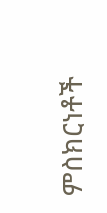ምስክርነቶች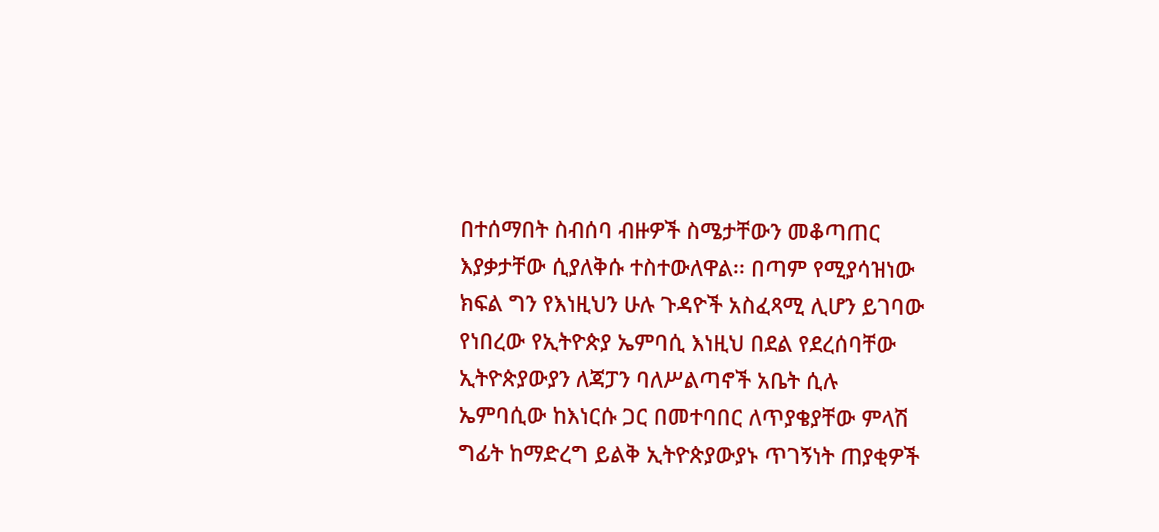በተሰማበት ስብሰባ ብዙዎች ስሜታቸውን መቆጣጠር እያቃታቸው ሲያለቅሱ ተስተውለዋል፡፡ በጣም የሚያሳዝነው ክፍል ግን የእነዚህን ሁሉ ጉዳዮች አስፈጻሚ ሊሆን ይገባው የነበረው የኢትዮጵያ ኤምባሲ እነዚህ በደል የደረሰባቸው ኢትዮጵያውያን ለጃፓን ባለሥልጣኖች አቤት ሲሉ ኤምባሲው ከእነርሱ ጋር በመተባበር ለጥያቄያቸው ምላሽ ግፊት ከማድረግ ይልቅ ኢትዮጵያውያኑ ጥገኝነት ጠያቂዎች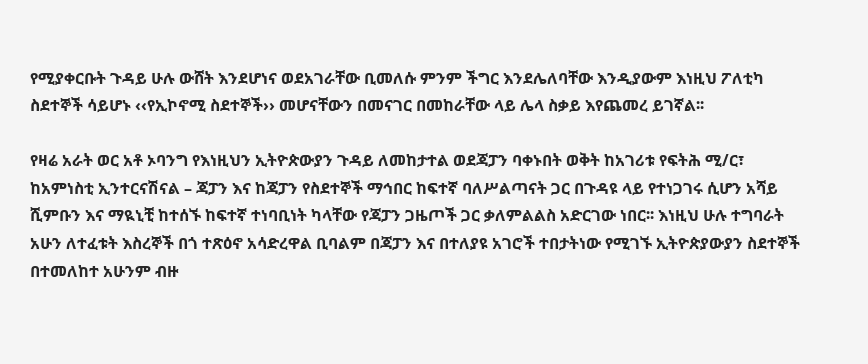የሚያቀርቡት ጉዳይ ሁሉ ውሸት እንደሆነና ወደአገራቸው ቢመለሱ ምንም ችግር እንደሌለባቸው እንዲያውም እነዚህ ፖለቲካ ስደተኞች ሳይሆኑ ‹‹የኢኮኖሚ ስደተኞች›› መሆናቸውን በመናገር በመከራቸው ላይ ሌላ ስቃይ እየጨመረ ይገኛል፡፡

የዛሬ አራት ወር አቶ ኦባንግ የእነዚህን ኢትዮጵውያን ጉዳይ ለመከታተል ወደጃፓን ባቀኑበት ወቅት ከአገሪቱ የፍትሕ ሚ/ር፣ ከአምነስቲ ኢንተርናሽናል – ጃፓን እና ከጃፓን የስደተኞች ማኅበር ከፍተኛ ባለሥልጣናት ጋር በጉዳዩ ላይ የተነጋገሩ ሲሆን አሻይ ሺምቡን እና ማዪኒቺ ከተሰኙ ከፍተኛ ተነባቢነት ካላቸው የጃፓን ጋዜጦች ጋር ቃለምልልስ አድርገው ነበር፡፡ እነዚህ ሁሉ ተግባራት አሁን ለተፈቱት እስረኞች በጎ ተጽዕኖ አሳድረዋል ቢባልም በጃፓን እና በተለያዩ አገሮች ተበታትነው የሚገኙ ኢትዮጵያውያን ስደተኞች በተመለከተ አሁንም ብዙ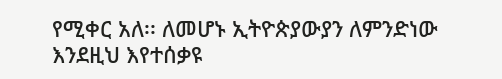የሚቀር አለ፡፡ ለመሆኑ ኢትዮጵያውያን ለምንድነው እንደዚህ እየተሰቃዩ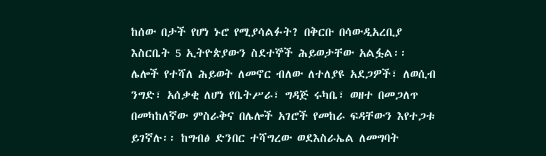ከሰው በታች የሆነ ኑሮ የሚያሳልፉት? በቅርቡ በሳውዲአረቢያ እስርቤት 5 ኢትዮጵያውን ስደተኞች ሕይወታቸው አልፏል፡፡ ሌሎች የተሻለ ሕይወት ለመኖር ብለው ለተለያዩ አደጋዎች፣ ለወሲብ ንግድ፣ አሰቃቂ ለሆነ የቤትሥራ፣ ግዳጅ ሩካቤ፣ ወዘተ በመጋለጥ በመካከለኛው ምስራቅና በሌሎች አገሮች የመከራ ፍዳቸውን እየተጋቱ ይገኛሉ፡፡ ከግብፅ ድንበር ተሻግረው ወደእስራኤል ለመግባት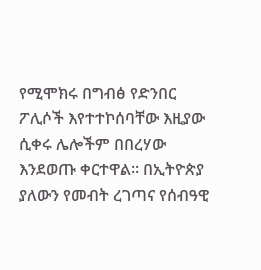የሚሞክሩ በግብፅ የድንበር ፖሊሶች እየተተኮሰባቸው እዚያው ሲቀሩ ሌሎችም በበረሃው እንደወጡ ቀርተዋል፡፡ በኢትዮጵያ ያለውን የመብት ረገጣና የሰብዓዊ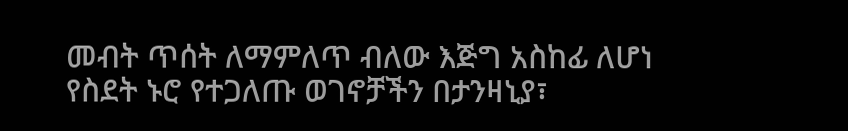መብት ጥሰት ለማምለጥ ብለው እጅግ አስከፊ ለሆነ የስደት ኑሮ የተጋለጡ ወገኖቻችን በታንዛኒያ፣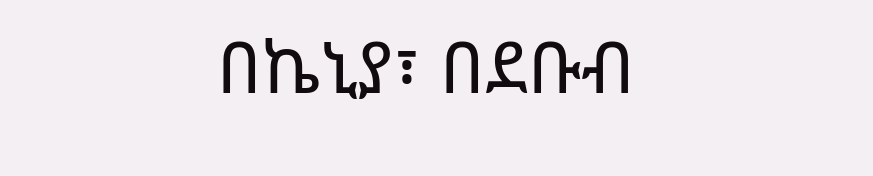በኬኒያ፣ በደቡብ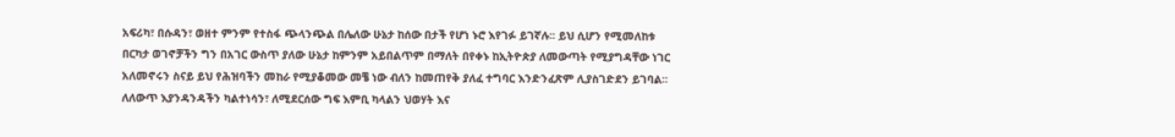አፍሪካ፣ በሱዳን፣ ወዘተ ምንም የተስፋ ጭላንጭል በሌለው ሁኔታ ከሰው በታች የሆነ ኑሮ እየገፉ ይገኛሉ፡፡ ይህ ሲሆን የሚመለከቱ በርካታ ወገኖቻችን ግን በአገር ውስጥ ያለው ሁኔታ ከምንም አይበልጥም በማለት በየቀኑ ከኢትዮጵያ ለመውጣት የሚያግዳቸው ነገር አለመኖሩን ስናይ ይህ የሕዝባችን መከራ የሚያቆመው መቼ ነው ብለን ከመጠየቅ ያለፈ ተግባር እንድንፈጽም ሊያስገድደን ይገባል፡፡ ለለውጥ እያንዳንዳችን ካልተነሳን፣ ለሚደርሰው ግፍ እምቢ ካላልን ህወሃት እና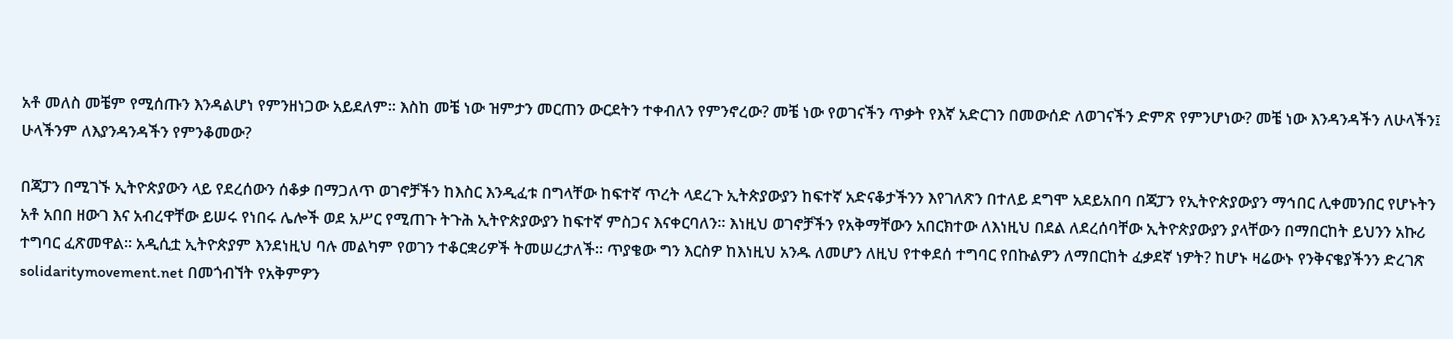አቶ መለስ መቼም የሚሰጡን እንዳልሆነ የምንዘነጋው አይደለም፡፡ እስከ መቼ ነው ዝምታን መርጠን ውርደትን ተቀብለን የምንኖረው? መቼ ነው የወገናችን ጥቃት የእኛ አድርገን በመውሰድ ለወገናችን ድምጽ የምንሆነው? መቼ ነው እንዳንዳችን ለሁላችን፤ ሁላችንም ለእያንዳንዳችን የምንቆመው?

በጃፓን በሚገኙ ኢትዮጵያውን ላይ የደረሰውን ሰቆቃ በማጋለጥ ወገኖቻችን ከእስር እንዲፈቱ በግላቸው ከፍተኛ ጥረት ላደረጉ ኢትጵያውያን ከፍተኛ አድናቆታችንን እየገለጽን በተለይ ደግሞ አደይአበባ በጃፓን የኢትዮጵያውያን ማኅበር ሊቀመንበር የሆኑትን አቶ አበበ ዘውገ እና አብረዋቸው ይሠሩ የነበሩ ሌሎች ወደ አሥር የሚጠጉ ትጉሕ ኢትዮጵያውያን ከፍተኛ ምስጋና እናቀርባለን፡፡ እነዚህ ወገኖቻችን የአቅማቸውን አበርክተው ለእነዚህ በደል ለደረሰባቸው ኢትዮጵያውያን ያላቸውን በማበርከት ይህንን አኩሪ ተግባር ፈጽመዋል፡፡ አዲሲቷ ኢትዮጵያም እንደነዚህ ባሉ መልካም የወገን ተቆርቋሪዎች ትመሠረታለች፡፡ ጥያቄው ግን እርስዎ ከእነዚህ አንዱ ለመሆን ለዚህ የተቀደሰ ተግባር የበኩልዎን ለማበርከት ፈቃደኛ ነዎት? ከሆኑ ዛሬውኑ የንቅናቄያችንን ድረገጽ solidaritymovement.net በመጎብኘት የአቅምዎን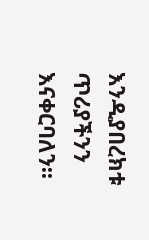እንዲያበረክቱ ጥሪያችንን እናቀርባለን፡፡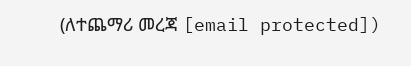(ለተጨማሪ መረጃ [email protected])